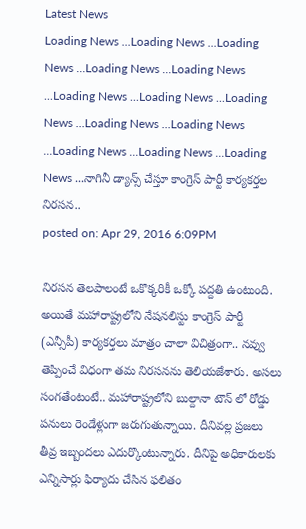Latest News
Loading News ...Loading News ...Loading News ...Loading News ...Loading News ...Loading News ...Loading News ...Loading News ...Loading News ...Loading News ...Loading News ...Loading News ...Loading News ...నాగినీ డ్యాన్స్ చేస్తూ కాంగ్రెస్ పార్టీ కార్యకర్తల నిరసన..
posted on: Apr 29, 2016 6:09PM

నిరసన తెలపాలంటే ఒకొక్కరికీ ఒక్కో పద్దతి ఉంటుంది. అయితే మహారాష్ట్రలోని నేషనలిస్టు కాంగ్రెస్ పార్టీ (ఎన్సీపీ) కార్యకర్తలు మాత్రం చాలా విచిత్రంగా.. నవ్వు తెప్పించే విధంగా తమ నిరసనను తెలియజేశారు. అసలు సంగతేంటంటే.. మహారాష్ట్రలోని బుల్దానా టౌన్ లో రోడ్డు పనులు రెండేళ్లుగా జరుగుతున్నాయి. దీనివల్ల ప్రజలు తీవ్ర ఇబ్బందలు ఎదుర్కొంటున్నారు. దీనిపై అధికారులకు ఎన్నిసార్లు ఫిర్యాదు చేసిన ఫలితం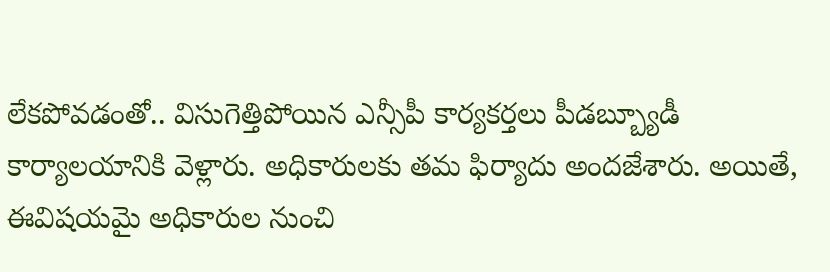లేకపోవడంతో.. విసుగెత్తిపోయిన ఎన్సీపీ కార్యకర్తలు పీడబ్బ్యూడీ కార్యాలయానికి వెళ్లారు. అధికారులకు తమ ఫిర్యాదు అందజేశారు. అయితే, ఈవిషయమై అధికారుల నుంచి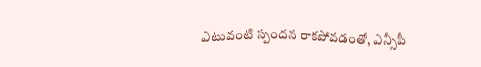ఎటువంటి స్పందన రాకపోవడంతో, ఎన్సీపీ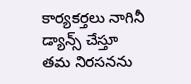కార్యకర్తలు నాగినీ డ్యాన్స్ చేస్తూ తమ నిరసనను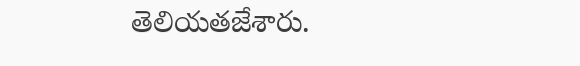తెలియతజేశారు.